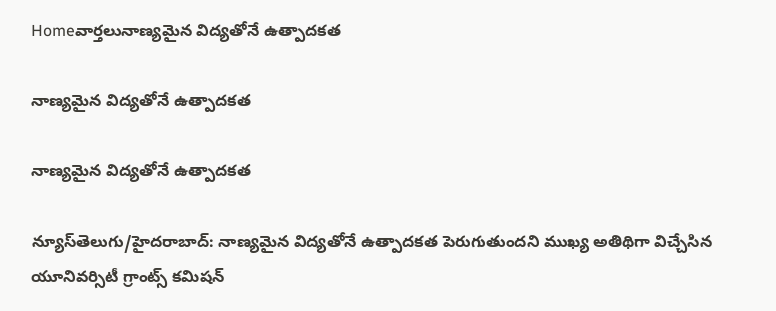Homeవార్తలునాణ్యమైన విద్యతోనే ఉత్పాదకత

నాణ్యమైన విద్యతోనే ఉత్పాదకత

నాణ్యమైన విద్యతోనే ఉత్పాదకత

న్యూస్‌తెలుగు/హైదరాబాద్‌: నాణ్యమైన విద్యతోనే ఉత్పాదకత పెరుగుతుందని ముఖ్య అతిథిగా విచ్చేసిన యూనివర్సిటీ గ్రాంట్స్‌ కమిషన్‌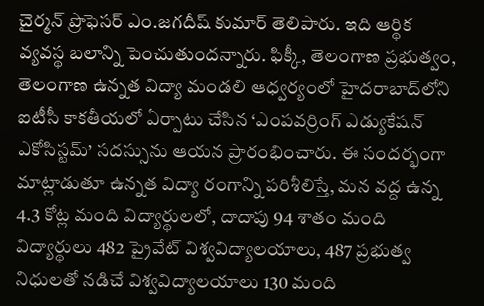చైర్మన్‌ ప్రొఫెసర్‌ ఎం.జగదీష్‌ కుమార్‌ తెలిపారు. ఇది ఆర్థిక వ్యవస్థ బలాన్ని పెంచుతుందన్నారు. ఫిక్కీ, తెలంగాణ ప్రభుత్వం, తెలంగాణ ఉన్నత విద్యా మండలి ఆధ్వర్యంలో హైదరాబాద్‌లోని ఐటీసీ కాకతీయలో ఏర్పాటు చేసిన ‘ఎంపవర్రింగ్‌ ఎడ్యుకేషన్‌ ఎకోసిస్టమ్‌’ సదస్సును ఆయన ప్రారంభించారు. ఈ సందర్భంగా మాట్లాడుతూ ఉన్నత విద్యా రంగాన్ని పరిశీలిస్తే, మన వద్ద ఉన్న 4.3 కోట్ల మంది విద్యార్థులలో, దాదాపు 94 శాతం మంది విద్యార్థులు 482 ప్రైవేట్‌ విశ్వవిద్యాలయాలు, 487 ప్రభుత్వ నిధులతో నడిచే విశ్వవిద్యాలయాలు 130 మంది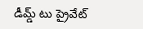డీమ్డ్‌ టు ప్రైవేట్‌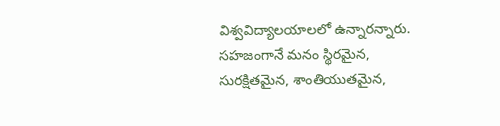విశ్వవిద్యాలయాలలో ఉన్నారన్నారు. సహజంగానే మనం స్థిరమైన, సురక్షితమైన, శాంతియుతమైన,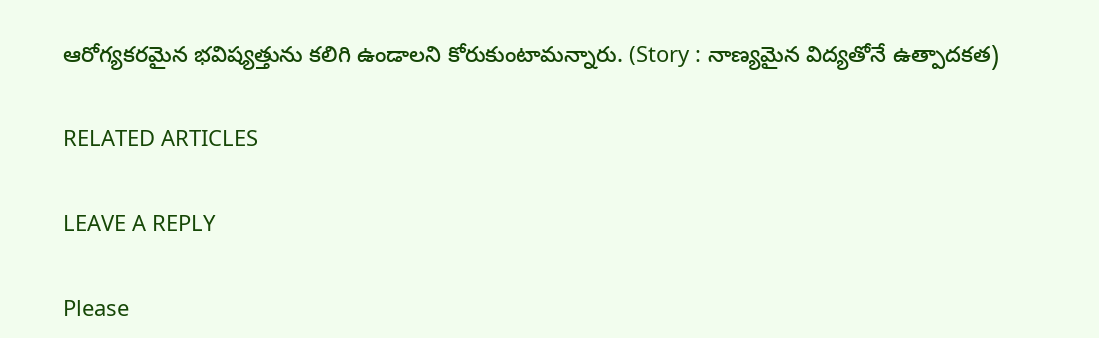ఆరోగ్యకరమైన భవిష్యత్తును కలిగి ఉండాలని కోరుకుంటామన్నారు. (Story : నాణ్యమైన విద్యతోనే ఉత్పాదకత)

RELATED ARTICLES

LEAVE A REPLY

Please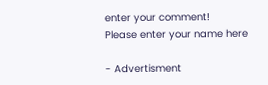enter your comment!
Please enter your name here

- Advertisment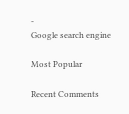-
Google search engine

Most Popular

Recent Comments